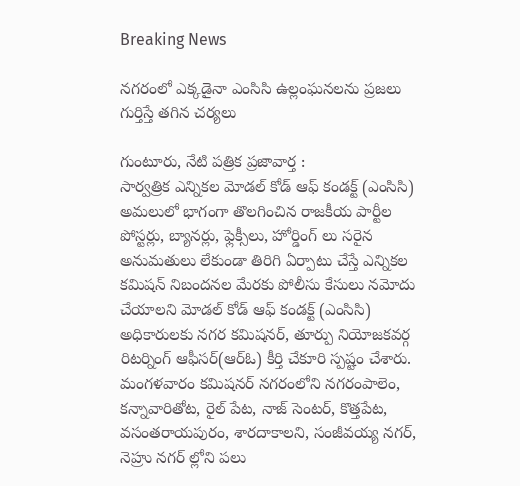Breaking News

నగరంలో ఎక్కడైనా ఎంసిసి ఉల్లంఘనలను ప్రజలు గుర్తిస్తే తగిన చర్యలు

గుంటూరు, నేటి పత్రిక ప్రజావార్త :
సార్వత్రిక ఎన్నికల మోడల్ కోడ్ ఆఫ్ కండక్ట్ (ఎంసిసి) అమలులో భాగంగా తొలగించిన రాజకీయ పార్టీల పోస్టర్లు, బ్యానర్లు, ఫ్లెక్సీలు, హోర్డింగ్ లు సరైన అనుమతులు లేకుండా తిరిగి ఏర్పాటు చేస్తే ఎన్నికల కమిషన్ నిబందనల మేరకు పోలీసు కేసులు నమోదు చేయాలని మోడల్ కోడ్ ఆఫ్ కండక్ట్ (ఎంసిసి) అధికారులకు నగర కమిషనర్, తూర్పు నియోజకవర్గ రిటర్నింగ్ ఆఫీసర్(ఆర్ఓ) కీర్తి చేకూరి స్పష్టం చేశారు. మంగళవారం కమిషనర్ నగరంలోని నగరంపాలెం, కన్నావారితోట, రైల్ పేట, నాజ్ సెంటర్, కొత్తపేట, వసంతరాయపురం, శారదాకాలని, సంజీవయ్య నగర్, నెహ్రు నగర్ ల్లోని పలు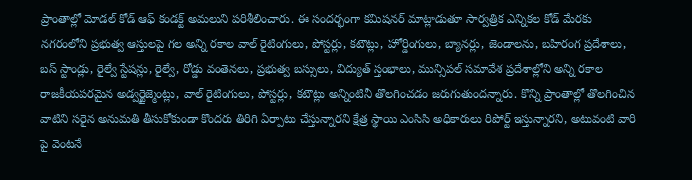ప్రాంతాల్లో మోడల్ కోడ్ ఆఫ్ కండక్ట్ అమలుని పరిశీలించారు. ఈ సందర్భంగా కమిషనర్ మాట్లాడుతూ సార్వత్రిక ఎన్నికల కోడ్ మేరకు నగరంలోని ప్రభుత్వ ఆస్తులపై గల అన్ని రకాల వాల్ రైటింగులు, పోస్టర్లు, కటౌట్లు, హోర్డింగులు, బ్యానర్లు, జెండాలను, బహిరంగ ప్రదేశాలు, బస్ స్టాండ్లు, రైల్వే స్టేషన్లు, రైల్వే, రోడ్డు వంతెనలు, ప్రభుత్వ బస్సులు, విద్యుత్ స్తంభాలు, మున్సిపల్ సమావేశ ప్రదేశాల్లోని అన్ని రకాల రాజకీయపరమైన అడ్వర్టైజ్మెంట్లు, వాల్ రైటింగులు, పోస్టర్లు, కటౌట్లు అన్నింటినీ తొలగించడం జరుగుతుందన్నారు. కొన్ని ప్రాంతాల్లో తొలగించిన వాటిని సరైన అనుమతి తీసుకోకుండా కొందరు తిరిగి ఏర్పాటు చేస్తున్నారని క్షేత్ర స్థాయి ఎంసిసి అధికారులు రిపోర్ట్ ఇస్తున్నారని, అటువంటి వారి పై వెంటనే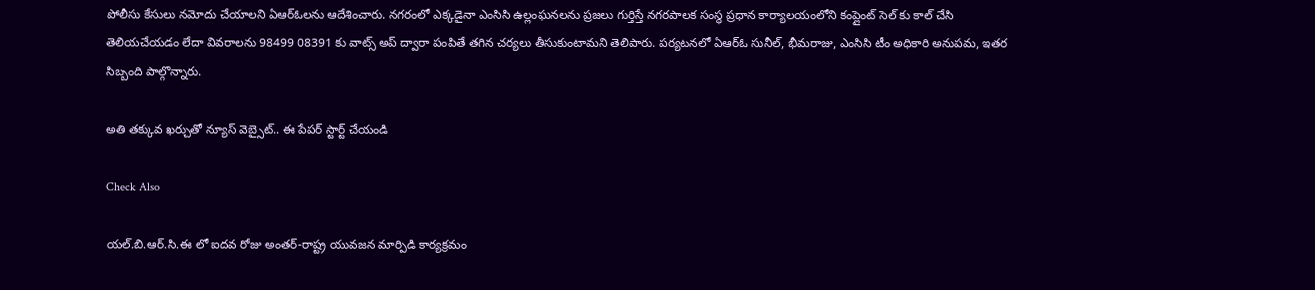పోలీసు కేసులు నమోదు చేయాలని ఏఆర్ఓలను ఆదేశించారు. నగరంలో ఎక్కడైనా ఎంసిసి ఉల్లంఘనలను ప్రజలు గుర్తిస్తే నగరపాలక సంస్థ ప్రధాన కార్యాలయంలోని కంప్లైంట్ సెల్ కు కాల్ చేసి తెలియచేయడం లేదా వివరాలను 98499 08391 కు వాట్స్ అప్ ద్వారా పంపితే తగిన చర్యలు తీసుకుంటామని తెలిపారు. పర్యటనలో ఏఆర్ఓ సునీల్, భీమరాజు, ఎంసిసి టీం అధికారి అనుపమ, ఇతర సిబ్బంది పాల్గొన్నారు.

అతి తక్కువ ఖర్చుతో న్యూస్ వెబ్సైట్.. ఈ పేపర్ స్టార్ట్ చేయండి

Check Also

యల్.బి.ఆర్.సి.ఈ లో ఐదవ రోజు అంతర్-రాష్ట్ర యువజన మార్పిడి కార్యక్రమం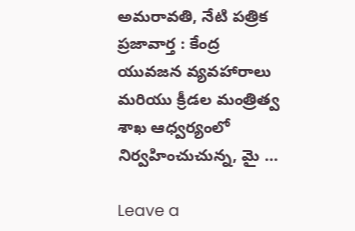అమరావతి, నేటి పత్రిక ప్రజావార్త : కేంద్ర యువజన వ్యవహారాలు మరియు క్రీడల మంత్రిత్వ శాఖ ఆధ్వర్యంలో నిర్వహించుచున్న, మై …

Leave a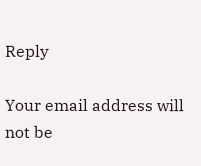Reply

Your email address will not be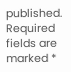published. Required fields are marked *